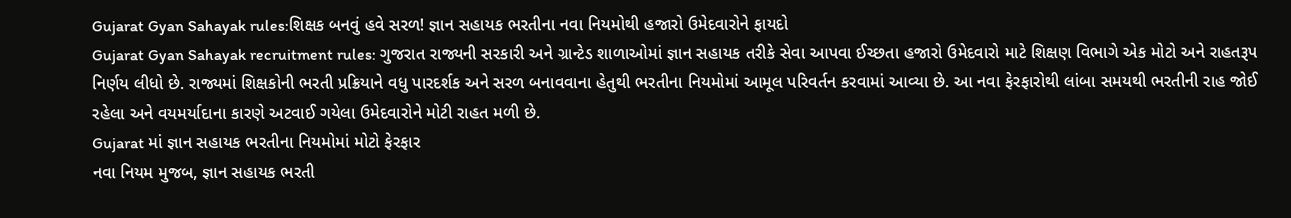Gujarat Gyan Sahayak rules:શિક્ષક બનવું હવે સરળ! જ્ઞાન સહાયક ભરતીના નવા નિયમોથી હજારો ઉમેદવારોને ફાયદો
Gujarat Gyan Sahayak recruitment rules: ગુજરાત રાજ્યની સરકારી અને ગ્રાન્ટેડ શાળાઓમાં જ્ઞાન સહાયક તરીકે સેવા આપવા ઈચ્છતા હજારો ઉમેદવારો માટે શિક્ષણ વિભાગે એક મોટો અને રાહતરૂપ નિર્ણય લીધો છે. રાજ્યમાં શિક્ષકોની ભરતી પ્રક્રિયાને વધુ પારદર્શક અને સરળ બનાવવાના હેતુથી ભરતીના નિયમોમાં આમૂલ પરિવર્તન કરવામાં આવ્યા છે. આ નવા ફેરફારોથી લાંબા સમયથી ભરતીની રાહ જોઈ રહેલા અને વયમર્યાદાના કારણે અટવાઈ ગયેલા ઉમેદવારોને મોટી રાહત મળી છે.
Gujarat માં જ્ઞાન સહાયક ભરતીના નિયમોમાં મોટો ફેરફાર
નવા નિયમ મુજબ, જ્ઞાન સહાયક ભરતી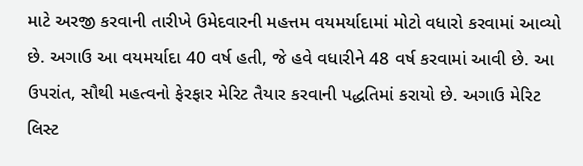માટે અરજી કરવાની તારીખે ઉમેદવારની મહત્તમ વયમર્યાદામાં મોટો વધારો કરવામાં આવ્યો છે. અગાઉ આ વયમર્યાદા 40 વર્ષ હતી, જે હવે વધારીને 48 વર્ષ કરવામાં આવી છે. આ ઉપરાંત, સૌથી મહત્વનો ફેરફાર મેરિટ તૈયાર કરવાની પદ્ધતિમાં કરાયો છે. અગાઉ મેરિટ લિસ્ટ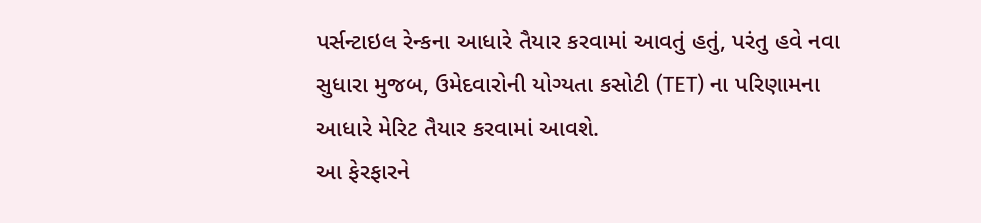પર્સન્ટાઇલ રેન્કના આધારે તૈયાર કરવામાં આવતું હતું, પરંતુ હવે નવા સુધારા મુજબ, ઉમેદવારોની યોગ્યતા કસોટી (TET) ના પરિણામના આધારે મેરિટ તૈયાર કરવામાં આવશે.
આ ફેરફારને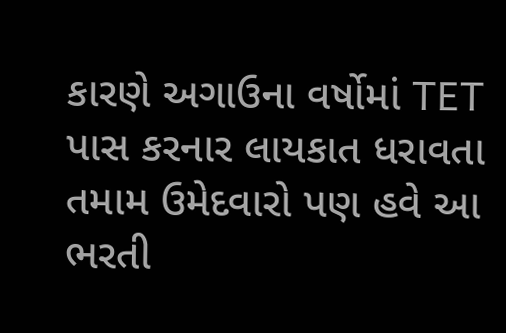કારણે અગાઉના વર્ષોમાં TET પાસ કરનાર લાયકાત ધરાવતા તમામ ઉમેદવારો પણ હવે આ ભરતી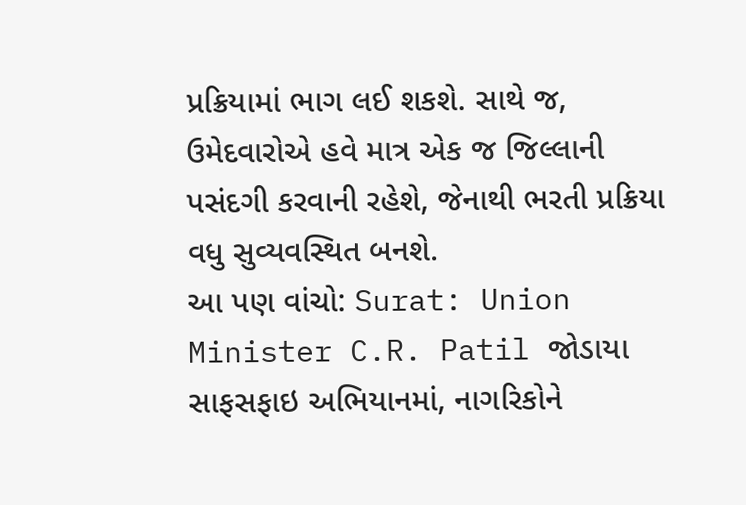પ્રક્રિયામાં ભાગ લઈ શકશે. સાથે જ, ઉમેદવારોએ હવે માત્ર એક જ જિલ્લાની પસંદગી કરવાની રહેશે, જેનાથી ભરતી પ્રક્રિયા વધુ સુવ્યવસ્થિત બનશે.
આ પણ વાંચો: Surat: Union Minister C.R. Patil જોડાયા સાફસફાઇ અભિયાનમાં, નાગરિકોને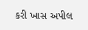કરી ખાસ અપીલ